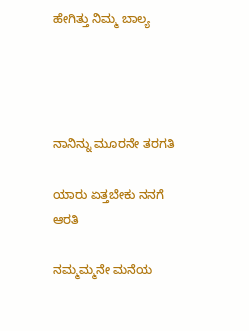ಹೇಗಿತ್ತು ನಿಮ್ಮ ಬಾಲ್ಯ




ನಾನಿನ್ನು ಮೂರನೇ ತರಗತಿ

ಯಾರು ಏತ್ತಬೇಕು ನನಗೆ ಆರತಿ

ನಮ್ಮಮ್ಮನೇ ಮನೆಯ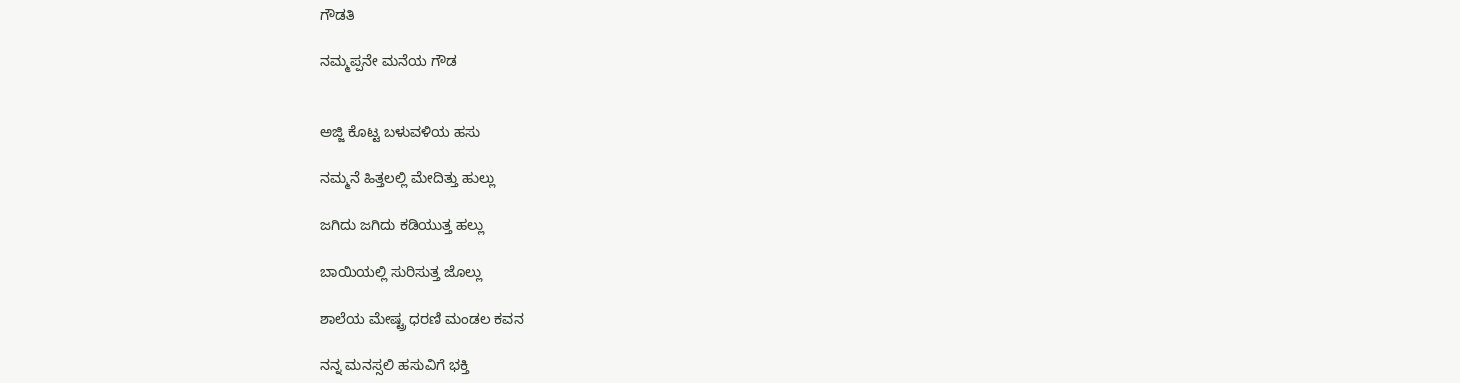ಗೌಡತಿ

ನಮ್ಮಪ್ಪನೇ ಮನೆಯ ಗೌಡ


ಅಜ್ಜಿ ಕೊಟ್ಟ ಬಳುವಳಿಯ ಹಸು

ನಮ್ಮನೆ ಹಿತ್ತಲಲ್ಲಿ ಮೇದಿತ್ತು ಹುಲ್ಲು

ಜಗಿದು ಜಗಿದು ಕಡಿಯುತ್ತ ಹಲ್ಲು

ಬಾಯಿಯಲ್ಲಿ ಸುರಿಸುತ್ತ ಜೊಲ್ಲು

ಶಾಲೆಯ ಮೇಷ್ಟ್ರ ಧರಣಿ ಮಂಡಲ ಕವನ

ನನ್ನ ಮನಸ್ಸಲಿ ಹಸುವಿಗೆ ಭಕ್ತಿ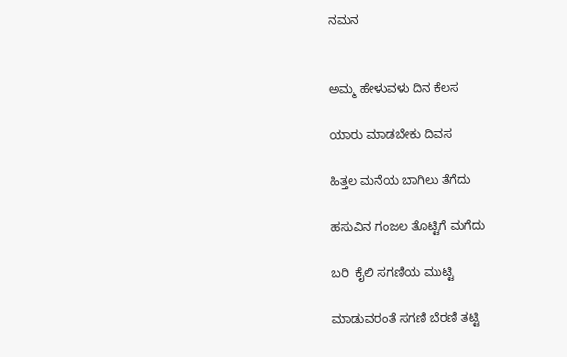ನಮನ


ಅಮ್ಮ ಹೇಳುವಳು ದಿನ ಕೆಲಸ

ಯಾರು ಮಾಡಬೇಕು ದಿವಸ

ಹಿತ್ತಲ ಮನೆಯ ಬಾಗಿಲು ತೆಗೆದು

ಹಸುವಿನ ಗಂಜಲ ತೊಟ್ಟಿಗೆ ಮಗೆದು

ಬರಿ  ಕೈಲಿ ಸಗಣಿಯ ಮುಟ್ಟಿ

ಮಾಡುವರಂತೆ ಸಗಣಿ ಬೆರಣಿ ತಟ್ಟಿ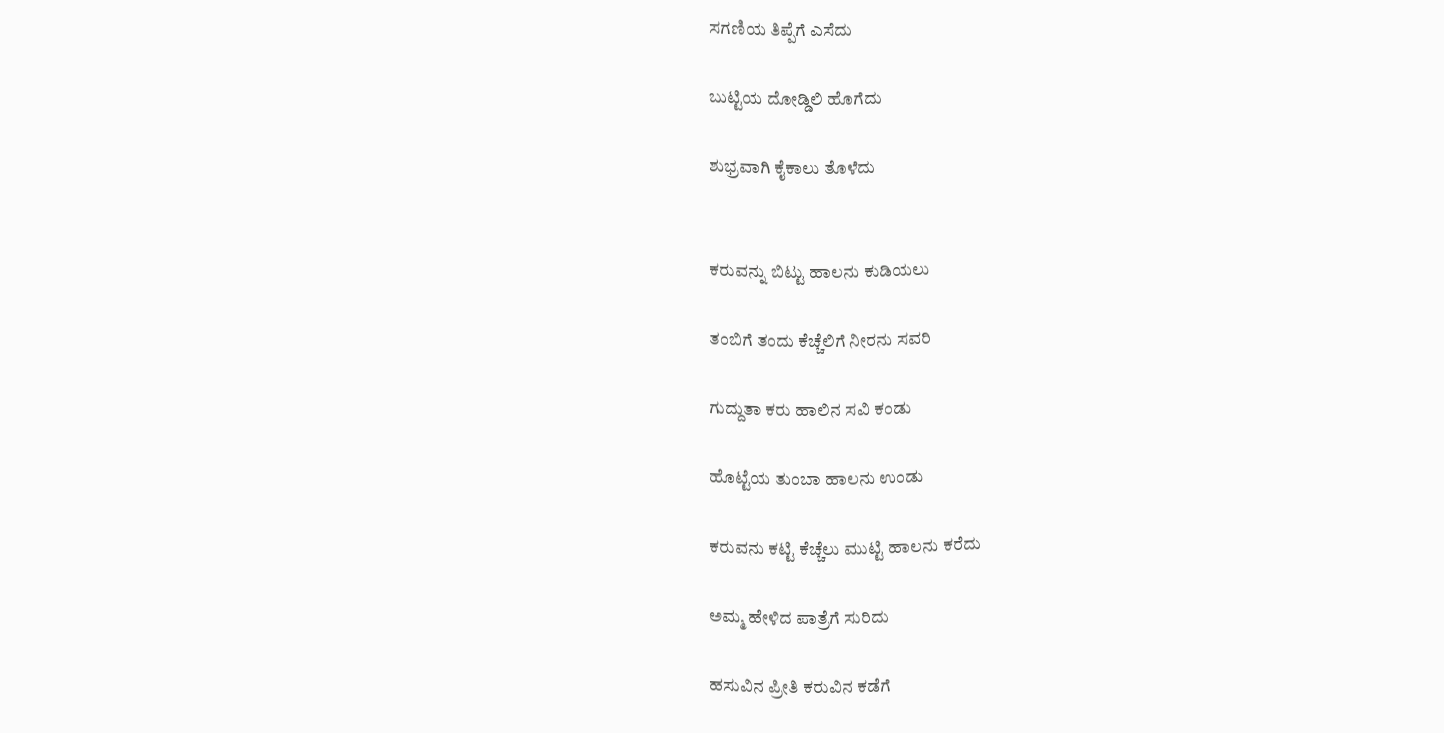ಸಗಣಿಯ ತಿಪ್ಪೆಗೆ ಎಸೆದು

ಬುಟ್ಟಿಯ ದೋಡ್ಡಿಲಿ ಹೊಗೆದು

ಶುಭ್ರವಾಗಿ ಕೈಕಾಲು ತೊಳೆದು


ಕರುವನ್ನು ಬಿಟ್ಟು ಹಾಲನು ಕುಡಿಯಲು

ತಂಬಿಗೆ ತಂದು ಕೆಚ್ಚೆಲಿಗೆ ನೀರನು ಸವರಿ

ಗುದ್ದುತಾ ಕರು ಹಾಲಿನ ಸವಿ ಕಂಡು

ಹೊಟ್ಟೆಯ ತುಂಬಾ ಹಾಲನು ಉಂಡು

ಕರುವನು ಕಟ್ಟಿ ಕೆಚ್ಚೆಲು ಮುಟ್ಟಿ ಹಾಲನು ಕರೆದು

ಅಮ್ಮ ಹೇಳಿದ ಪಾತ್ರೆಗೆ ಸುರಿದು

ಹಸುವಿನ ಪ್ರೀತಿ ಕರುವಿನ ಕಡೆಗೆ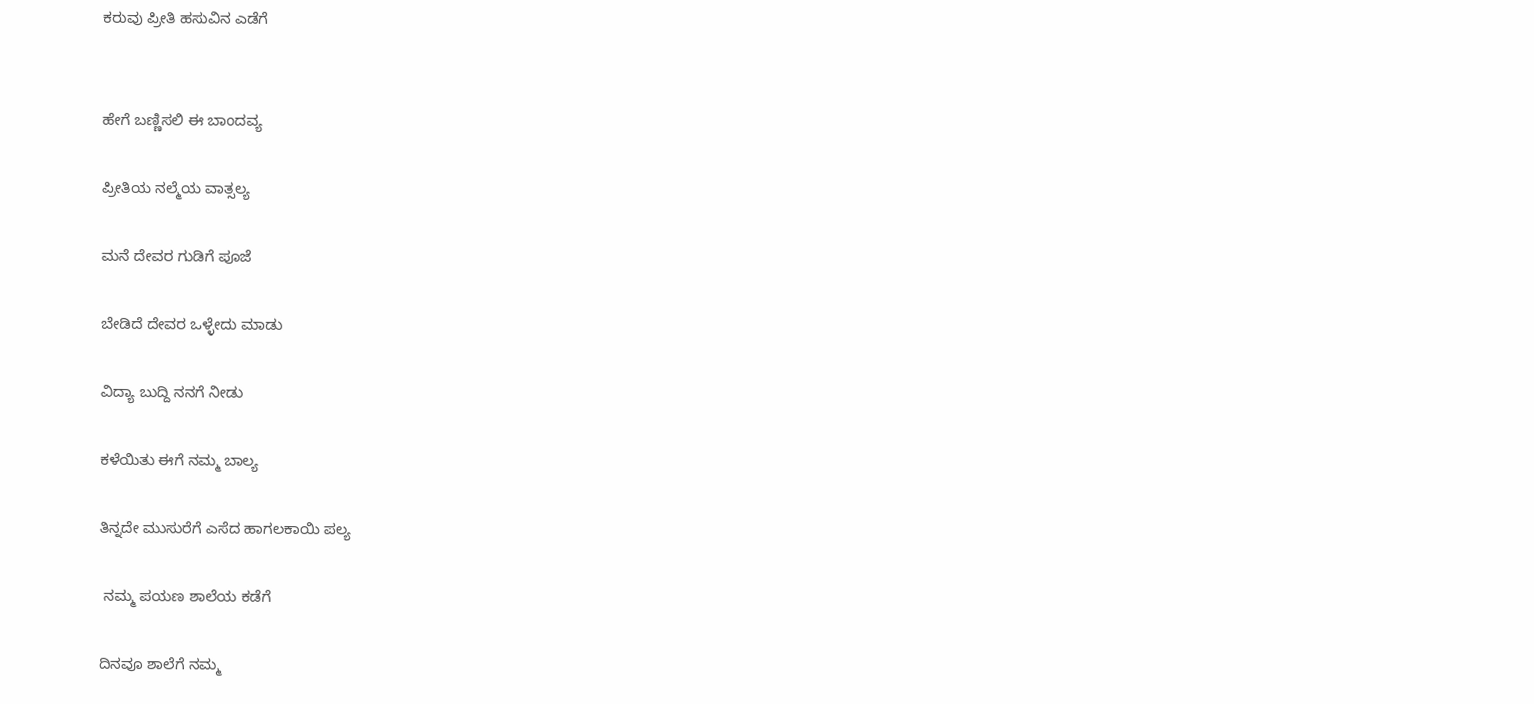ಕರುವು ಪ್ರೀತಿ ಹಸುವಿನ ಎಡೆಗೆ


ಹೇಗೆ ಬಣ್ಣಿಸಲಿ ಈ ಬಾಂದವ್ಯ

ಪ್ರೀತಿಯ ನಲ್ಮೆಯ ವಾತ್ಸಲ್ಯ

ಮನೆ ದೇವರ ಗುಡಿಗೆ ಪೂಜೆ

ಬೇಡಿದೆ ದೇವರ ಒಳ್ಳೇದು ಮಾಡು

ವಿದ್ಯಾ ಬುದ್ದಿ ನನಗೆ ನೀಡು

ಕಳೆಯಿತು ಈಗೆ ನಮ್ಮ ಬಾಲ್ಯ

ತಿನ್ನದೇ ಮುಸುರೆಗೆ ಎಸೆದ ಹಾಗಲಕಾಯಿ ಪಲ್ಯ

 ನಮ್ಮ ಪಯಣ ಶಾಲೆಯ ಕಡೆಗೆ

ದಿನವೂ ಶಾಲೆಗೆ ನಮ್ಮ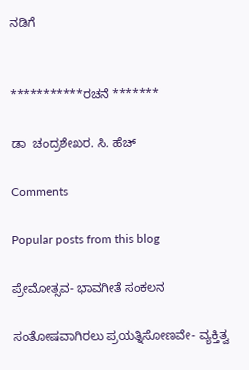ನಡಿಗೆ


***********ರಚನೆ *******

ಡಾ  ಚಂದ್ರಶೇಖರ. ಸಿ. ಹೆಚ್

Comments

Popular posts from this blog

ಪ್ರೇಮೋತ್ಸವ- ಭಾವಗೀತೆ ಸಂಕಲನ

ಸಂತೋಷವಾಗಿರಲು ಪ್ರಯತ್ನಿಸೋಣವೇ- ವ್ಯಕ್ತಿತ್ವ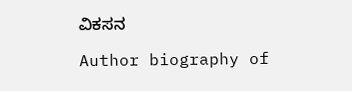ವಿಕಸನ

Author biography of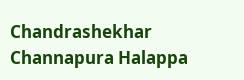Chandrashekhar Channapura Halappa